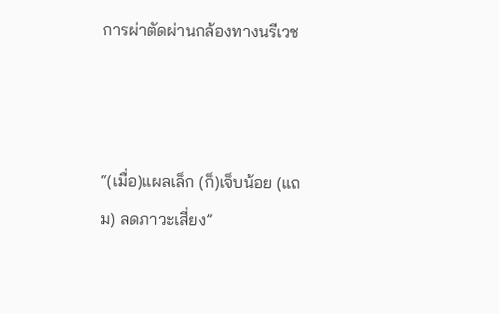การผ่าตัดผ่านกล้องทางนรีเวช



“(เมื่อ)แผลเล็ก (ก็)เจ็บน้อย (แถม) ลดภาวะเสี่ยง”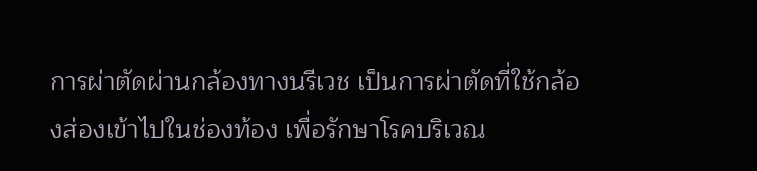การผ่าตัดผ่านกล้องทางนรีเวช เป็นการผ่าตัดที่ใช้กล้องส่องเข้าไปในช่องท้อง เพื่อรักษาโรคบริเวณ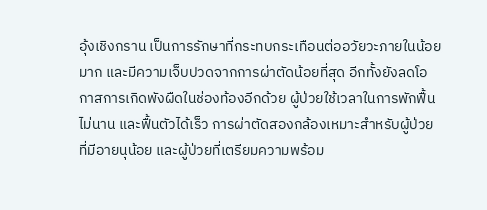อุ้งเชิงกราน เป็นการรักษาที่กระทบกระเทือนต่ออวัยวะภายในน้อยมาก และมีความเจ็บปวดจากการผ่าตัดน้อยที่สุด อีกทั้งยังลดโอกาสการเกิดพังผืดในช่องท้องอีกด้วย ผู้ป่วยใช้เวลาในการพักฟื้นไม่นาน และฟื้นตัวได้เร็ว การผ่าตัดสองกล้องเหมาะสำหรับผู้ป่วยที่มีอายนุน้อย และผู้ป่วยที่เตรียมความพร้อม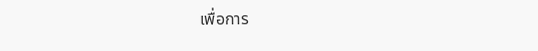เพื่อการ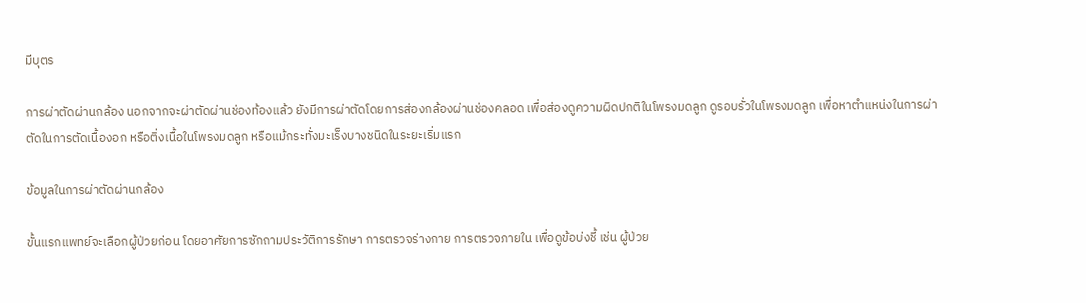มีบุตร

การผ่าตัดผ่านกล้อง นอกจากจะผ่าตัดผ่านช่องท้องแล้ว ยังมีการผ่าตัดโดยการส่องกล้องผ่านช่องคลอด เพื่อส่องดูความผิดปกติในโพรงมดลูก ดูรอบรั่วในโพรงมดลูก เพื่อหาตำแหน่งในการผ่าตัดในการตัดเนื้องอก หรือติ่งเนื้อในโพรงมดลูก หรือแม้กระทั่งมะเร็งบางชนิดในระยะเริ่มแรก

ข้อมูลในการผ่าตัดผ่านกล้อง

ขั้นแรกแพทย์จะเลือกผู้ป่วยก่อน โดยอาศัยการซักถามประวัติการรักษา การตรวจร่างกาย การตรวจภายใน เพื่อดูข้อบ่งชี้ เช่น ผู้ป่วย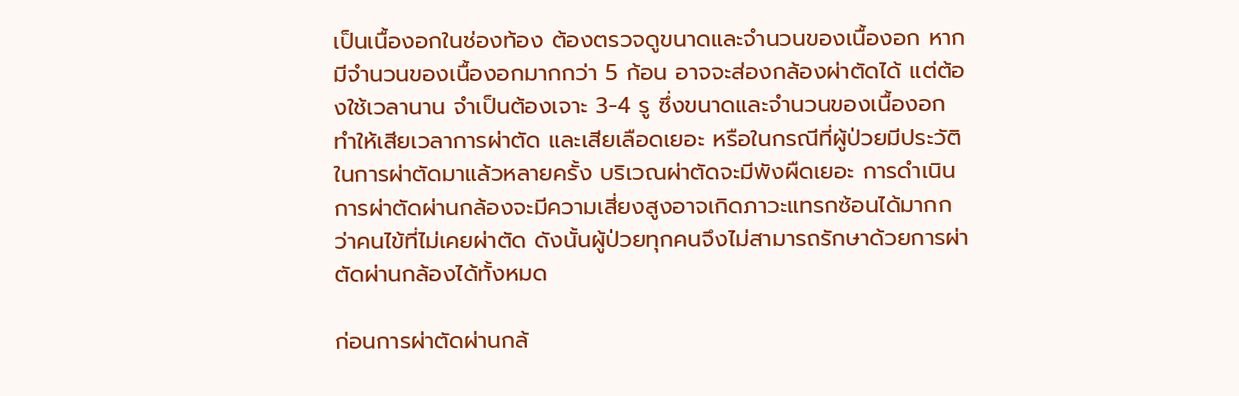เป็นเนื้องอกในช่องท้อง ต้องตรวจดูขนาดและจำนวนของเนื้องอก หากมีจำนวนของเนื้องอกมากกว่า 5 ก้อน อาจจะส่องกล้องผ่าตัดได้ แต่ต้องใช้เวลานาน จำเป็นต้องเจาะ 3-4 รู ซึ่งขนาดและจำนวนของเนื้องอกทำให้เสียเวลาการผ่าตัด และเสียเลือดเยอะ หรือในกรณีที่ผู้ป่วยมีประวัติในการผ่าตัดมาแล้วหลายครั้ง บริเวณผ่าตัดจะมีพังผืดเยอะ การดำเนินการผ่าตัดผ่านกล้องจะมีความเสี่ยงสูงอาจเกิดภาวะแทรกซ้อนได้มากกว่าคนไข้ที่ไม่เคยผ่าตัด ดังนั้นผู้ป่วยทุกคนจึงไม่สามารถรักษาด้วยการผ่าตัดผ่านกล้องได้ทั้งหมด

ก่อนการผ่าตัดผ่านกล้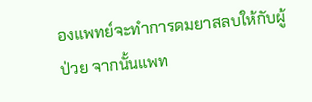องแพทย์จะทำการดมยาสลบให้กับผู้ป่วย จากนั้นแพท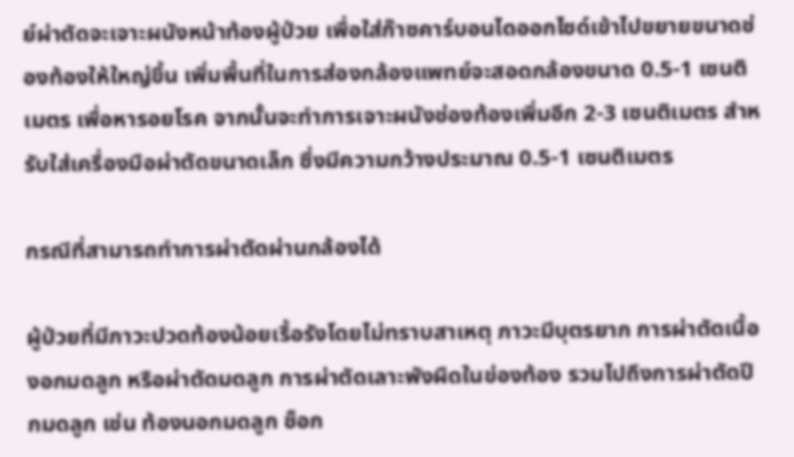ย์ผ่าตัดจะเจาะผนังหน้าท้องผู้ป่วย เพื่อใส่ก๊าซคาร์บอนไดออกไซด์เข้าไปขยายขนาดช่องท้องให้ใหญ่ขึ้น เพิ่มพื้นที่ในการส่องกล้องแพทย์จะสอดกล้องขนาด 0.5-1 เซนติเมตร เพื่อหารอยโรค จากนั้นจะทำการเจาะผนังช่องท้องเพิ่มอีก 2-3 เซนติเมตร สำหรับใส่เครื่องมือผ่าตัดขนาดเล็ก ซึ่งมีความกว้างประมาณ 0.5-1 เซนติเมตร

กรณีที่สามารถทำการผ่าตัดผ่านกล้องได้

ผู้ป่วยที่มีภาวะปวดท้องน้อยเรื้อรังโดยไม่ทราบสาเหตุ ภาวะมีบุตรยาก การผ่าตัดเนื้องอกมดลูก หรือผ่าตัดมดลูก การผ่าตัดเลาะพังผืดในข่องท้อง รวมไปถึงการผ่าตัดปีกมดลูก เช่น ท้องนอกมดลูก ช็อก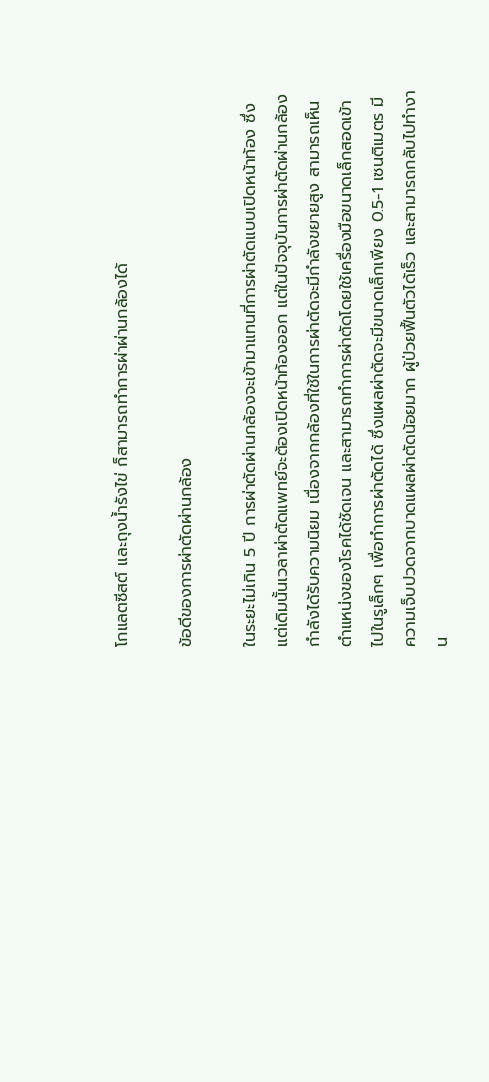โกแลตซีสต์ และถุงน้ำรังไข่ ก็สามารถทำการผ่าผ่านกล้องได้

ข้อดีของการผ่าตัดผ่านกล้อง

ในระยะไม่เกิน 5 ปี การผ่าตัดผ่านกล้องจะเข้ามาแทนที่การผ่าตัดแบบเปิดหน้าท้อง ซึ่งแต่เดิมนั้นเวลาผ่าตัดแพทย์จะต้องเปิดหน้าท้องออก แต่ในปัจจุบันการผ่าตัดผ่านกล้องกำลังได้รับความนิยม เนื่องจากกล้องที่ใช้ในการผ่าตัดจะมีกำลังขยายสูง สามารถเห็นตำแหน่งของโรคได้ชัดเจน และสามารถทำการผ่าตัดโดยใช้เครื่องมือขนาดเล็กสอดเข้าไปในรูเล็กๆ เพื่อทำการผ่าตัดได้ ซึ่งแผลผ่าตัดจะมีขนาดเล็กเพียง 0.5-1 เซนติเมตร มีความเจ็บปวดจากบาดแผลผ่าตัดน้อยมาก ผู้ป่วยฟื้นตัวได้เร็ว และสามารถกลับไปทำงาน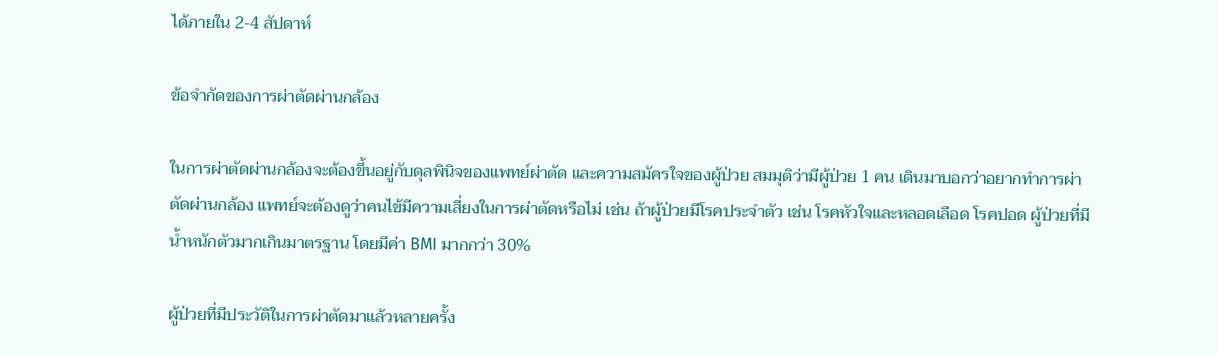ได้ภายใน 2-4 สัปดาห์

ข้อจำกัดของการผ่าตัดผ่านกล้อง

ในการผ่าตัดผ่านกล้องจะต้องขึ้นอยู่กับดุลพินิจของแพทย์ผ่าตัด และความสมัครใจของผู้ป่วย สมมุติว่ามีผู้ป่วย 1 คน เดินมาบอกว่าอยากทำการผ่าตัดผ่านกล้อง แพทย์จะต้องดูว่าคนไข้มีความเสี่ยงในการผ่าตัดหรือไม่ เช่น ถ้าผู้ป่วยมีโรคประจำตัว เช่น โรคหัวใจและหลอดเลือด โรคปอด ผู้ป่วยที่มีน้ำหนักตัวมากเกินมาตรฐาน โดยมีค่า BMI มากกว่า 30%

ผู้ป่วยที่มีประวัติในการผ่าตัดมาแล้วหลายครั้ง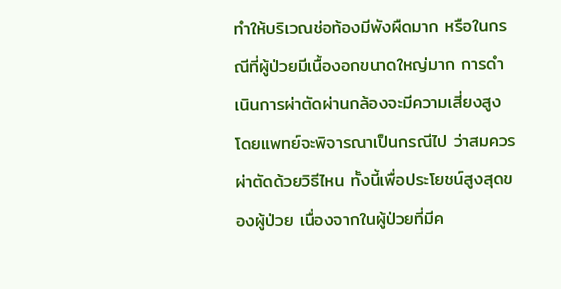ทำให้บริเวณช่อท้องมีพังผืดมาก หรือในกรณีที่ผู้ป่วยมีเนื้องอกขนาดใหญ่มาก การดำเนินการผ่าตัดผ่านกล้องจะมีความเสี่ยงสูง โดยแพทย์จะพิจารณาเป็นกรณีไป ว่าสมควรผ่าตัดด้วยวิธีไหน ทั้งนี้เพื่อประโยชน์สูงสุดของผู้ป่วย เนื่องจากในผู้ป่วยที่มีค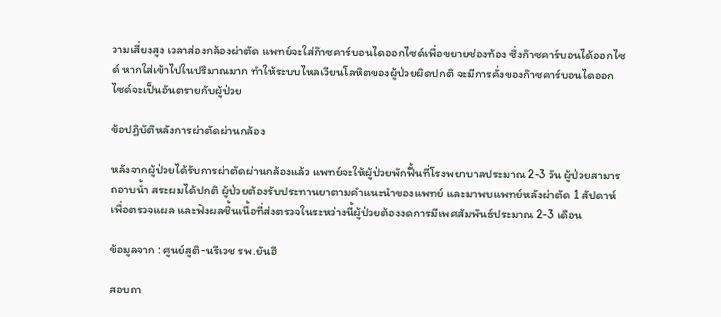วามเสี่ยงสูง เวลาส่องกล้องผ่าตัด แพทย์จะใส่ก๊าซคาร์บอนไดออกไซด์เพื่อขยายช่องท้อง ซึ่งก๊าซคาร์บอนได้ออกไซด์ หากใส่เข้าไปในปริมาณมาก ทำให้ระบบไหลเวียนโลหิตของผู้ป่วยผิดปกติ จะมีการคั่งของก๊าซคาร์บอนไดออกไซด์จะเป็นอันตรายกับผู้ป่วย

ข้อปฏิบัติหลังการผ่าตัดผ่านกล้อง

หลังจากผู้ป่วยได้รับการผ่าตัดผ่านกล้องแล้ว แพทย์จะให้ผู้ป่วยพักฟื้นที่โรงพยาบาลประมาณ 2-3 วัน ผู้ป่วยสามารถอาบน้ำ สระผมได้ปกติ ผู้ป่วยต้องรับประทานยาตามคำแนะนำของแพทย์ และมาพบแพทย์หลังผ่าตัด 1 สัปดาห์ เพื่อตรวจแผล และฟังผลชิ้นเนื้อที่ส่งตรวจในระหว่างนี้ผู้ป่วยต้องงดการมีเพศสัมพันธ์ประมาณ 2-3 เดือน

ข้อมูลจาก : ศูนย์สูติ-นรีเวช รพ.ยันฮี

สอบถา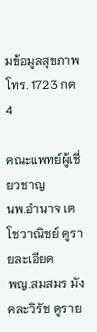มข้อมูลสุขภาพโทร. 1723 กด 4

คณะแพทย์ผู้เชี่ยวชาญ
นพ.อำนาจ เตโชวาณิชย์ ดูรายละเอียด
พญ.สมสมร มังคละวิรัช ดูราย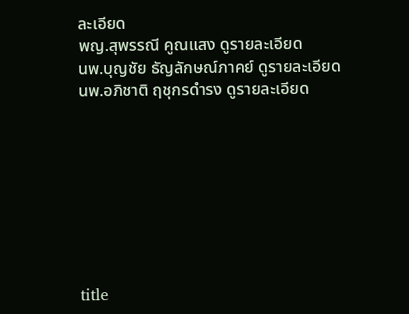ละเอียด
พญ.สุพรรณี คูณแสง ดูรายละเอียด
นพ.บุญชัย ธัญลักษณ์ภาคย์ ดูรายละเอียด
นพ.อภิชาติ ฤชุกรดำรง ดูรายละเอียด








title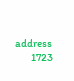address
        1723